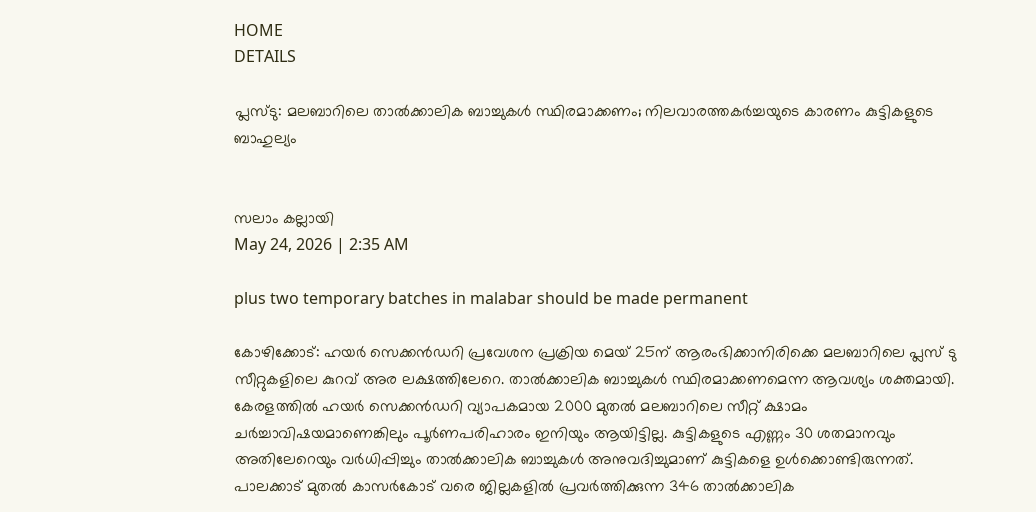HOME
DETAILS

പ്ലസ്ടു: മലബാറിലെ താൽക്കാലിക ബാച്ചുകൾ സ്ഥിരമാക്കണം; നിലവാരത്തകർച്ചയുടെ കാരണം കുട്ടികളുടെ ബാഹുല്യം


സലാം കല്ലായി
May 24, 2026 | 2:35 AM

plus two temporary batches in malabar should be made permanent

കോഴിക്കോട്: ഹയർ സെക്കൻഡറി പ്രവേശന പ്രക്രിയ മെയ് 25ന് ആരംഭിക്കാനിരിക്കെ മലബാറിലെ പ്ലസ് ടു സീറ്റുകളിലെ കുറവ് അര ലക്ഷത്തിലേറെ. താൽക്കാലിക ബാച്ചുകൾ സ്ഥിരമാക്കണമെന്ന ആവശ്യം ശക്തമായി. കേരളത്തിൽ ഹയർ സെക്കൻഡറി വ്യാപകമായ 2000 മുതൽ മലബാറിലെ സീറ്റ് ക്ഷാമം ചർച്ചാവിഷയമാണെങ്കിലും പൂർണപരിഹാരം ഇനിയും ആയിട്ടില്ല. കുട്ടികളുടെ എണ്ണം 30 ശതമാനവും അതിലേറെയും വർധിപ്പിച്ചും താൽക്കാലിക ബാച്ചുകൾ അനുവദിച്ചുമാണ് കുട്ടികളെ ഉൾക്കൊണ്ടിരുന്നത്. പാലക്കാട് മുതൽ കാസർകോട് വരെ ജില്ലകളിൽ പ്രവർത്തിക്കുന്ന 346 താൽക്കാലിക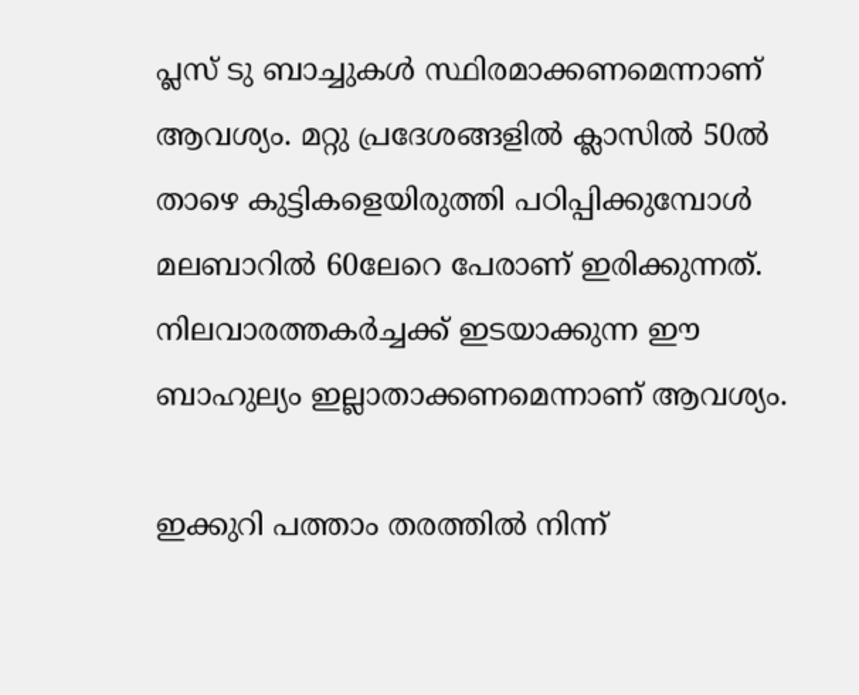പ്ലസ് ടു ബാച്ചുകൾ സ്ഥിരമാക്കണമെന്നാണ് ആവശ്യം. മറ്റു പ്രദേശങ്ങളിൽ ക്ലാസിൽ 50ൽ താഴെ കുട്ടികളെയിരുത്തി പഠിപ്പിക്കുമ്പോൾ മലബാറിൽ 60ലേറെ പേരാണ് ഇരിക്കുന്നത്. നിലവാരത്തകർച്ചക്ക് ഇടയാക്കുന്ന ഈ ബാഹുല്യം ഇല്ലാതാക്കണമെന്നാണ് ആവശ്യം.

ഇക്കുറി പത്താം തരത്തിൽ നിന്ന്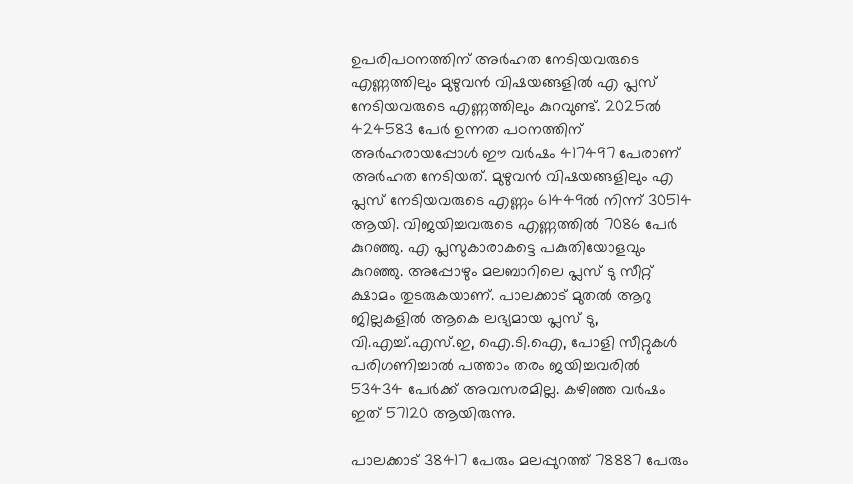ഉപരിപഠനത്തിന് അർഹത നേടിയവരുടെ എണ്ണത്തിലും മുഴുവൻ വിഷയങ്ങളിൽ എ പ്ലസ് നേടിയവരുടെ എണ്ണത്തിലും കുറവുണ്ട്. 2025ൽ 424583 പേർ ഉന്നത പഠനത്തിന് അർഹരായപ്പോൾ ഈ വർഷം 417497 പേരാണ് അർഹത നേടിയത്. മുഴുവൻ വിഷയങ്ങളിലും എ പ്ലസ് നേടിയവരുടെ എണ്ണം 61449ൽ നിന്ന് 30514 ആയി. വിജയിച്ചവരുടെ എണ്ണത്തിൽ 7086 പേർ കുറഞ്ഞു. എ പ്ലസുകാരാകട്ടെ പകുതിയോളവും കുറഞ്ഞു. അപ്പോഴും മലബാറിലെ പ്ലസ് ടു സീറ്റ് ക്ഷാമം തുടരുകയാണ്. പാലക്കാട് മുതൽ ആറു ജില്ലകളിൽ ആകെ ലഭ്യമായ പ്ലസ് ടു, വി.എച്ച്.എസ്.ഇ, ഐ.ടി.ഐ, പോളി സീറ്റുകൾ പരിഗണിച്ചാൽ പത്താം തരം ജയിച്ചവരിൽ 53434 പേർക്ക് അവസരമില്ല. കഴിഞ്ഞ വർഷം ഇത് 57120 ആയിരുന്നു.

പാലക്കാട് 38417 പേരും മലപ്പുറത്ത് 78887 പേരും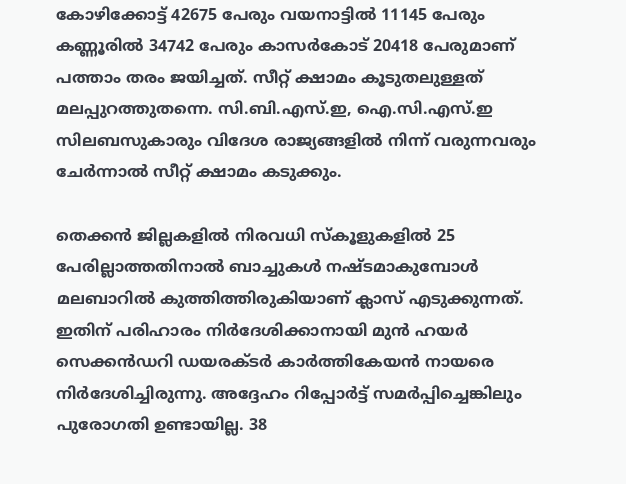കോഴിക്കോട്ട് 42675 പേരും വയനാട്ടിൽ 11145 പേരും കണ്ണൂരിൽ 34742 പേരും കാസർകോട് 20418 പേരുമാണ് പത്താം തരം ജയിച്ചത്. സീറ്റ് ക്ഷാമം കൂടുതലുള്ളത് മലപ്പുറത്തുതന്നെ. സി.ബി.എസ്.ഇ, ഐ.സി.എസ്.ഇ സിലബസുകാരും വിദേശ രാജ്യങ്ങളിൽ നിന്ന് വരുന്നവരും ചേർന്നാൽ സീറ്റ് ക്ഷാമം കടുക്കും.

തെക്കൻ ജില്ലകളിൽ നിരവധി സ്‌കൂളുകളിൽ 25 പേരില്ലാത്തതിനാൽ ബാച്ചുകൾ നഷ്ടമാകുമ്പോൾ മലബാറിൽ കുത്തിത്തിരുകിയാണ് ക്ലാസ് എടുക്കുന്നത്. ഇതിന് പരിഹാരം നിർദേശിക്കാനായി മുൻ ഹയർ സെക്കൻഡറി ഡയരക്ടർ കാർത്തികേയൻ നായരെ നിർദേശിച്ചിരുന്നു. അദ്ദേഹം റിപ്പോർട്ട് സമർപ്പിച്ചെങ്കിലും പുരോഗതി ഉണ്ടായില്ല. 38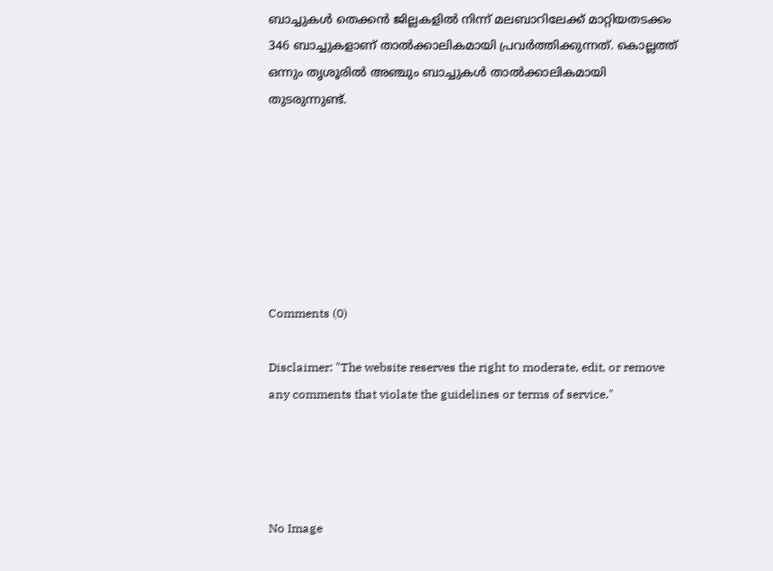ബാച്ചുകൾ തെക്കൻ ജില്ലകളിൽ നിന്ന് മലബാറിലേക്ക് മാറ്റിയതടക്കം 346 ബാച്ചുകളാണ് താൽക്കാലികമായി പ്രവർത്തിക്കുന്നത്. കൊല്ലത്ത് ഒന്നും തൃശൂരിൽ അഞ്ചും ബാച്ചുകൾ താൽക്കാലികമായി തുടരുന്നുണ്ട്.







Comments (0)

Disclaimer: "The website reserves the right to moderate, edit, or remove any comments that violate the guidelines or terms of service."




No Image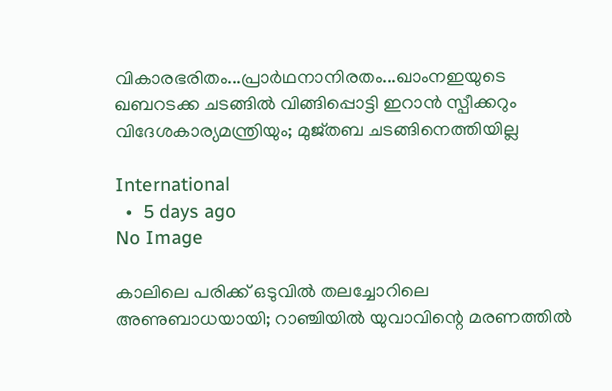വികാരഭരിതം...പ്രാര്‍ഥനാനിരതം...ഖാംനഇയുടെ ഖബറടക്ക ചടങ്ങില്‍ വിങ്ങിപ്പൊട്ടി ഇറാന്‍ സ്പീക്കറും വിദേശകാര്യമന്ത്രിയും; മുജ്തബ ചടങ്ങിനെത്തിയില്ല

International
  •  5 days ago
No Image

കാലിലെ പരിക്ക് ഒടുവില്‍ തലച്ചോറിലെ അണുബാധയായി; റാഞ്ചിയില്‍ യുവാവിന്റെ മരണത്തില്‍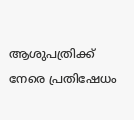ആശുപത്രിക്ക് നേരെ പ്രതിഷേധം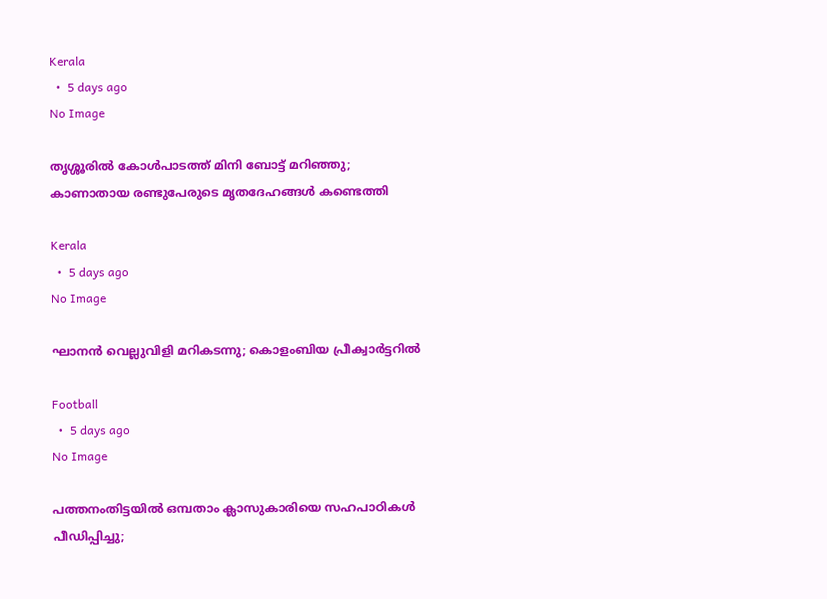Kerala
  •  5 days ago
No Image

തൃശ്ശൂരില്‍ കോള്‍പാടത്ത് മിനി ബോട്ട് മറിഞ്ഞു; കാണാതായ രണ്ടുപേരുടെ മൃതദേഹങ്ങള്‍ കണ്ടെത്തി

Kerala
  •  5 days ago
No Image

ഘാനന്‍ വെല്ലുവിളി മറികടന്നു; കൊളംബിയ പ്രീക്വാര്‍ട്ടറില്‍

Football
  •  5 days ago
No Image

പത്തനംതിട്ടയില്‍ ഒമ്പതാം ക്ലാസുകാരിയെ സഹപാഠികള്‍ പീഡിപ്പിച്ചു;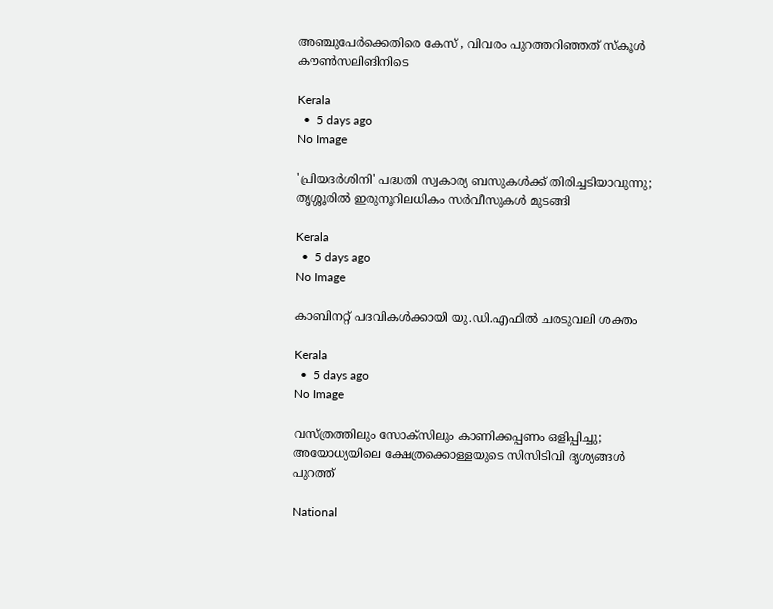അഞ്ചുപേര്‍ക്കെതിരെ കേസ് , വിവരം പുറത്തറിഞ്ഞത് സ്‌കൂള്‍ കൗണ്‍സലിങിനിടെ

Kerala
  •  5 days ago
No Image

'പ്രിയദര്‍ശിനി' പദ്ധതി സ്വകാര്യ ബസുകള്‍ക്ക് തിരിച്ചടിയാവുന്നു; തൃശ്ശൂരില്‍ ഇരുനൂറിലധികം സര്‍വീസുകള്‍ മുടങ്ങി

Kerala
  •  5 days ago
No Image

കാബിനറ്റ് പദവികൾക്കായി യു.ഡി.എഫിൽ ചരടുവലി ശക്തം

Kerala
  •  5 days ago
No Image

വസ്ത്രത്തിലും സോക്‌സിലും കാണിക്കപ്പണം ഒളിപ്പിച്ചു; അയോധ്യയിലെ ക്ഷേത്രക്കൊള്ളയുടെ സിസിടിവി ദൃശ്യങ്ങള്‍ പുറത്ത്

National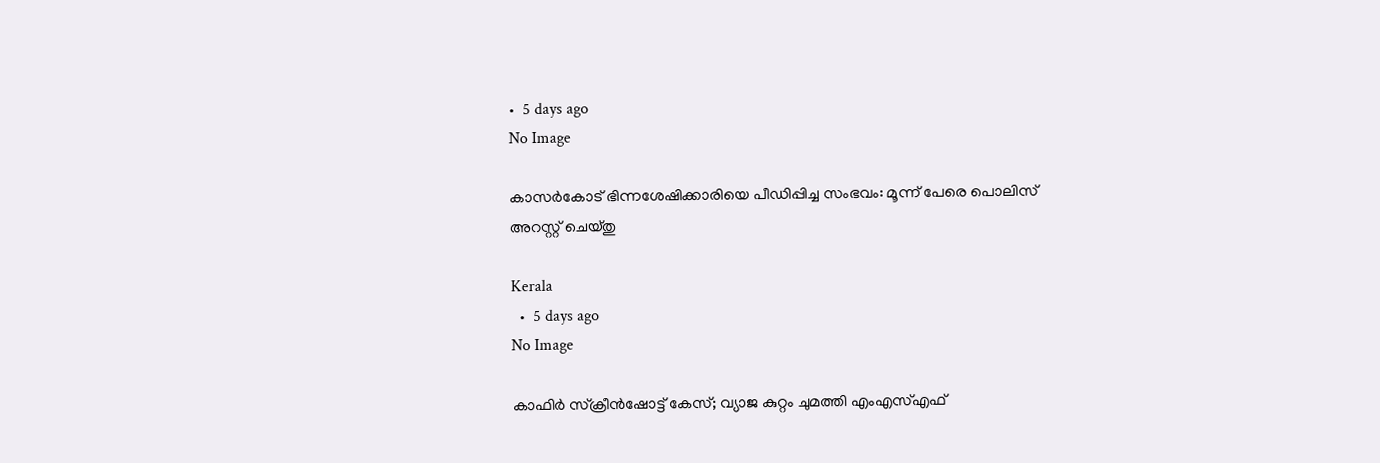•  5 days ago
No Image

കാസര്‍കോട് ഭിന്നശേഷിക്കാരിയെ പീഡിപ്പിച്ച സംഭവം: മൂന്ന് പേരെ പൊലിസ് അറസ്റ്റ് ചെയ്തു

Kerala
  •  5 days ago
No Image

കാഫിര്‍ സ്‌ക്രീന്‍ഷോട്ട് കേസ്; വ്യാജ കുറ്റം ചുമത്തി എംഎസ്എഫ്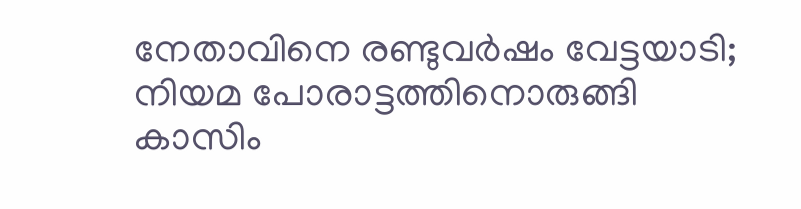നേതാവിനെ രണ്ടുവര്‍ഷം വേട്ടയാടി; നിയമ പോരാട്ടത്തിനൊരുങ്ങി കാസിം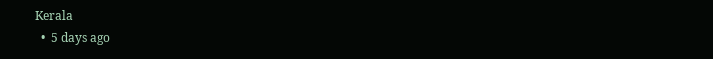Kerala
  •  5 days ago